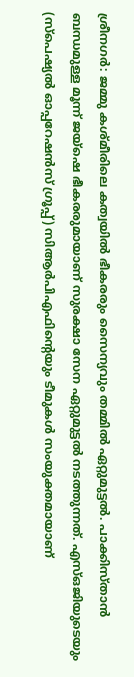ശ്രീനഗര്‍: ജമ്മു കശ്മീരിലെ കത്വയില്‍ ഭീകരരും സൈന്യവും തമ്മില്‍ ഏറ്റുമുട്ടല്‍. പാക്കിസ്താന്‍ ബന്ധമുള്ള മൂന്ന് ജയ്ഷെ ഭീകരരുമായാണ് സുരക്ഷാ സേന ഏറ്റുമുട്ടല്‍ നടത്തുന്നത്. എസ്ഒജിയുടെയും (സ്‌പെഷ്യല്‍ ഓപ്പറേഷന്‍സ് ഗ്രൂപ്പ്) സിആര്‍പിഎഫിന്റെയും ടീമുകള്‍ സംയുക്തമായാണ്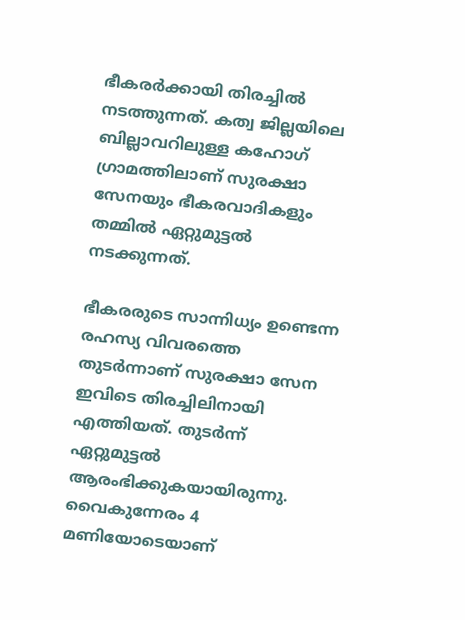ഭീകരര്‍ക്കായി തിരച്ചില്‍ നടത്തുന്നത്. കത്വ ജില്ലയിലെ ബില്ലാവറിലുള്ള കഹോഗ് ഗ്രാമത്തിലാണ് സുരക്ഷാ സേനയും ഭീകരവാദികളും തമ്മില്‍ ഏറ്റുമുട്ടല്‍ നടക്കുന്നത്.

ഭീകരരുടെ സാന്നിധ്യം ഉണ്ടെന്ന രഹസ്യ വിവരത്തെ തുടര്‍ന്നാണ് സുരക്ഷാ സേന ഇവിടെ തിരച്ചിലിനായി എത്തിയത്. തുടര്‍ന്ന് ഏറ്റുമുട്ടല്‍ ആരംഭിക്കുകയായിരുന്നു. വൈകുന്നേരം 4 മണിയോടെയാണ്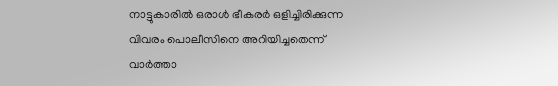നാട്ടുകാരില്‍ ഒരാള്‍ ഭീകരര്‍ ഒളിച്ചിരിക്കുന്ന വിവരം പൊലീസിനെ അറിയിച്ചതെന്ന് വാര്‍ത്താ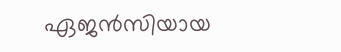ഏജന്‍സിയായ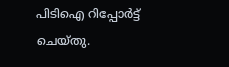പിടിഐ റിപ്പോര്‍ട്ട് ചെയ്തു.